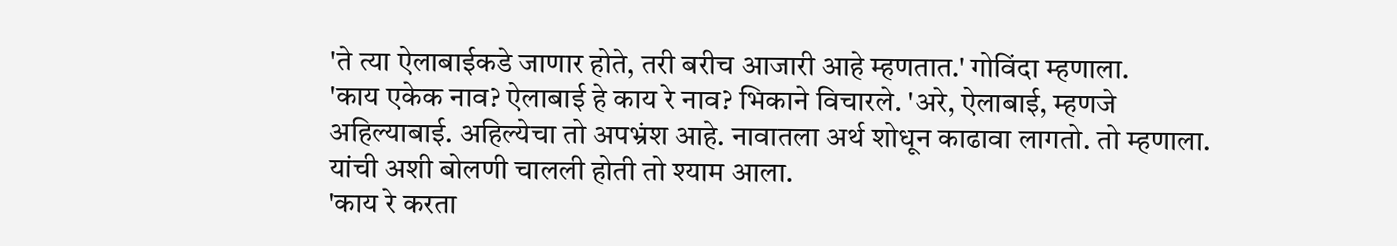'ते त्या ऐलाबाईकडे जाणार होते, तरी बरीच आजारी आहे म्हणतात.' गोविंदा म्हणाला.
'काय एकेक नाव? ऐलाबाई हे काय रे नाव? भिकाने विचारले. 'अरे, ऐलाबाई, म्हणजे अहिल्याबाई. अहिल्येचा तो अपभ्रंश आहे. नावातला अर्थ शोधून काढावा लागतो. तो म्हणाला.
यांची अशी बोलणी चालली होती तो श्याम आला.
'काय रे करता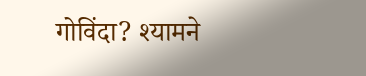गोविंदा? श्यामने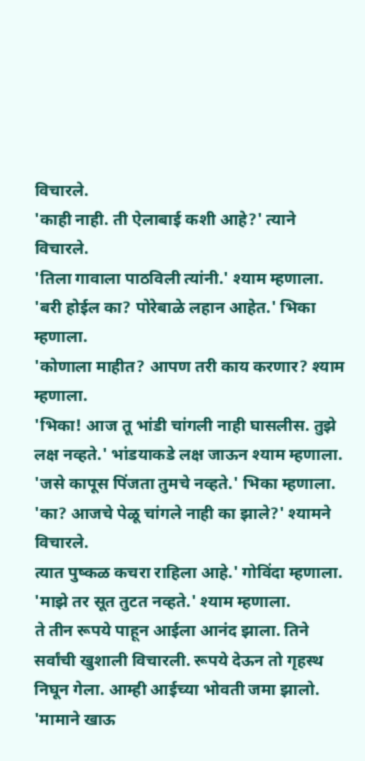विचारले.
'काही नाही. ती ऐलाबाई कशी आहे?' त्याने विचारले.
'तिला गावाला पाठविली त्यांनी.' श्याम म्हणाला.
'बरी होईल का? पोरेबाळे लहान आहेत.' भिका म्हणाला.
'कोणाला माहीत? आपण तरी काय करणार? श्याम म्हणाला.
'भिका! आज तू भांडी चांगली नाही घासलीस. तुझे लक्ष नव्हते.' भांडयाकडे लक्ष जाऊन श्याम म्हणाला.
'जसे कापूस पिंजता तुमचे नव्हते.' भिका म्हणाला.
'का? आजचे पेळू चांगले नाही का झाले?' श्यामने विचारले.
त्यात पुष्कळ कचरा राहिला आहे.' गोविंदा म्हणाला.
'माझे तर सूत तुटत नव्हते.' श्याम म्हणाला.
ते तीन रूपये पाहून आईला आनंद झाला. तिने सर्वांची खुशाली विचारली. रूपये देऊन तो गृहस्थ निघून गेला. आम्ही आईच्या भोवती जमा झालो. 'मामाने खाऊ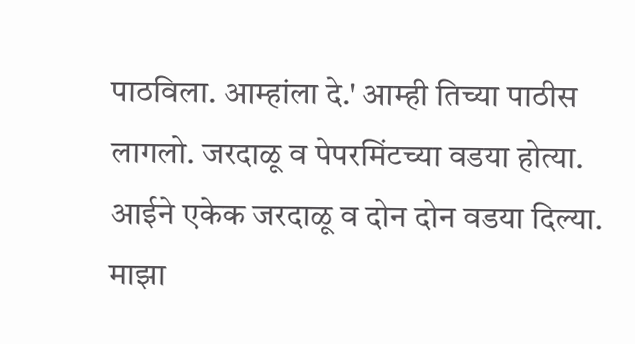पाठविला. आम्हांला दे.' आम्ही तिच्या पाठीस लागलो. जरदाळू व पेपरमिंटच्या वडया होत्या. आईने एकेक जरदाळू व दोन दोन वडया दिल्या. माझा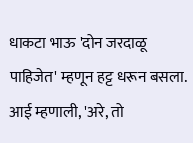धाकटा भाऊ 'दोन जरदाळू पाहिजेत' म्हणून हट्ट धरून बसला. आई म्हणाली, 'अरे, तो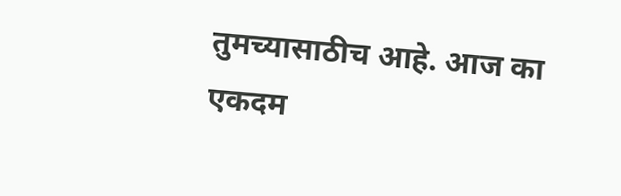तुमच्यासाठीच आहे. आज का एकदम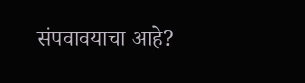संपवावयाचा आहे?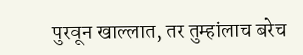पुरवून खाल्लात, तर तुम्हांलाच बरेच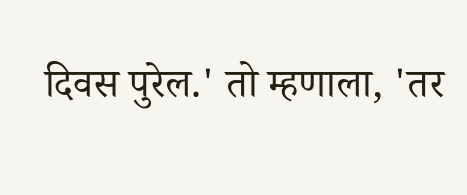दिवस पुरेल.' तो म्हणाला, 'तर